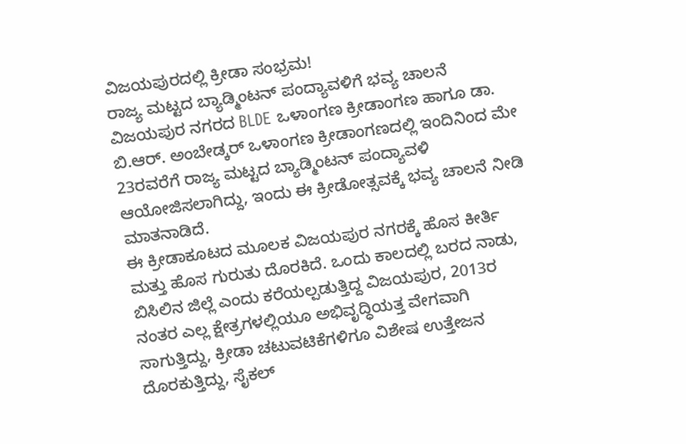ವಿಜಯಪುರದಲ್ಲಿ ಕ್ರೀಡಾ ಸಂಭ್ರಮ!
ರಾಜ್ಯ ಮಟ್ಟದ ಬ್ಯಾಡ್ಮಿಂಟನ್ ಪಂದ್ಯಾವಳಿಗೆ ಭವ್ಯ ಚಾಲನೆ
ವಿಜಯಪುರ ನಗರದ BLDE ಒಳಾಂಗಣ ಕ್ರೀಡಾಂಗಣ ಹಾಗೂ ಡಾ. ಬಿ.ಆರ್. ಅಂಬೇಡ್ಕರ್ ಒಳಾಂಗಣ ಕ್ರೀಡಾಂಗಣದಲ್ಲಿ ಇಂದಿನಿಂದ ಮೇ 23ರವರೆಗೆ ರಾಜ್ಯ ಮಟ್ಟದ ಬ್ಯಾಡ್ಮಿಂಟನ್ ಪಂದ್ಯಾವಳಿ ಆಯೋಜಿಸಲಾಗಿದ್ದು, ಇಂದು ಈ ಕ್ರೀಡೋತ್ಸವಕ್ಕೆ ಭವ್ಯ ಚಾಲನೆ ನೀಡಿ ಮಾತನಾಡಿದೆ.
ಈ ಕ್ರೀಡಾಕೂಟದ ಮೂಲಕ ವಿಜಯಪುರ ನಗರಕ್ಕೆ ಹೊಸ ಕೀರ್ತಿ ಮತ್ತು ಹೊಸ ಗುರುತು ದೊರಕಿದೆ. ಒಂದು ಕಾಲದಲ್ಲಿ ಬರದ ನಾಡು, ಬಿಸಿಲಿನ ಜಿಲ್ಲೆ ಎಂದು ಕರೆಯಲ್ಪಡುತ್ತಿದ್ದ ವಿಜಯಪುರ, 2013ರ ನಂತರ ಎಲ್ಲ ಕ್ಷೇತ್ರಗಳಲ್ಲಿಯೂ ಅಭಿವೃದ್ಧಿಯತ್ತ ವೇಗವಾಗಿ ಸಾಗುತ್ತಿದ್ದು, ಕ್ರೀಡಾ ಚಟುವಟಿಕೆಗಳಿಗೂ ವಿಶೇಷ ಉತ್ತೇಜನ ದೊರಕುತ್ತಿದ್ದು, ಸೈಕಲ್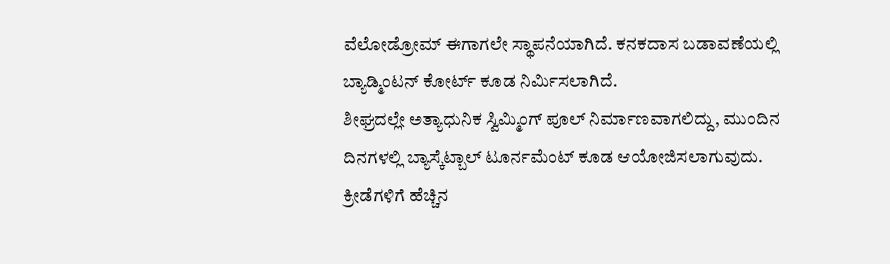ವೆಲೋಡ್ರೋಮ್ ಈಗಾಗಲೇ ಸ್ಥಾಪನೆಯಾಗಿದೆ. ಕನಕದಾಸ ಬಡಾವಣೆಯಲ್ಲಿ ಬ್ಯಾಡ್ಮಿಂಟನ್ ಕೋರ್ಟ್ ಕೂಡ ನಿರ್ಮಿಸಲಾಗಿದೆ.
ಶೀಘ್ರದಲ್ಲೇ ಅತ್ಯಾಧುನಿಕ ಸ್ವಿಮ್ಮಿಂಗ್ ಪೂಲ್ ನಿರ್ಮಾಣವಾಗಲಿದ್ದು, ಮುಂದಿನ ದಿನಗಳಲ್ಲಿ ಬ್ಯಾಸ್ಕೆಟ್ಬಾಲ್ ಟೂರ್ನಮೆಂಟ್ ಕೂಡ ಆಯೋಜಿಸಲಾಗುವುದು. ಕ್ರೀಡೆಗಳಿಗೆ ಹೆಚ್ಚಿನ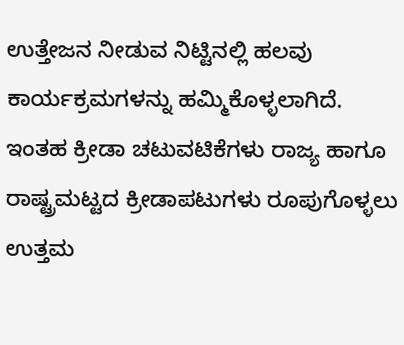ಉತ್ತೇಜನ ನೀಡುವ ನಿಟ್ಟಿನಲ್ಲಿ ಹಲವು ಕಾರ್ಯಕ್ರಮಗಳನ್ನು ಹಮ್ಮಿಕೊಳ್ಳಲಾಗಿದೆ. ಇಂತಹ ಕ್ರೀಡಾ ಚಟುವಟಿಕೆಗಳು ರಾಜ್ಯ ಹಾಗೂ ರಾಷ್ಟ್ರಮಟ್ಟದ ಕ್ರೀಡಾಪಟುಗಳು ರೂಪುಗೊಳ್ಳಲು ಉತ್ತಮ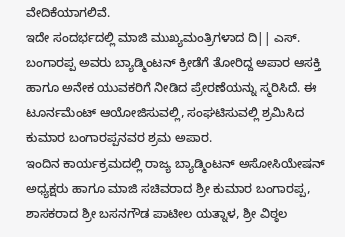ವೇದಿಕೆಯಾಗಲಿವೆ.
ಇದೇ ಸಂದರ್ಭದಲ್ಲಿ ಮಾಜಿ ಮುಖ್ಯಮಂತ್ರಿಗಳಾದ ದಿ|| ಎಸ್. ಬಂಗಾರಪ್ಪ ಅವರು ಬ್ಯಾಡ್ಮಿಂಟನ್ ಕ್ರೀಡೆಗೆ ತೋರಿದ್ದ ಅಪಾರ ಆಸಕ್ತಿ ಹಾಗೂ ಅನೇಕ ಯುವಕರಿಗೆ ನೀಡಿದ ಪ್ರೇರಣೆಯನ್ನು ಸ್ಮರಿಸಿದೆ. ಈ ಟೂರ್ನಮೆಂಟ್ ಆಯೋಜಿಸುವಲ್ಲಿ, ಸಂಘಟಿಸುವಲ್ಲಿ ಶ್ರಮಿಸಿದ ಕುಮಾರ ಬಂಗಾರಪ್ಪನವರ ಶ್ರಮ ಅಪಾರ.
ಇಂದಿನ ಕಾರ್ಯಕ್ರಮದಲ್ಲಿ ರಾಜ್ಯ ಬ್ಯಾಡ್ಮಿಂಟನ್ ಅಸೋಸಿಯೇಷನ್ ಅಧ್ಯಕ್ಷರು ಹಾಗೂ ಮಾಜಿ ಸಚಿವರಾದ ಶ್ರೀ ಕುಮಾರ ಬಂಗಾರಪ್ಪ, ಶಾಸಕರಾದ ಶ್ರೀ ಬಸನಗೌಡ ಪಾಟೀಲ ಯತ್ನಾಳ, ಶ್ರೀ ವಿಠ್ಠಲ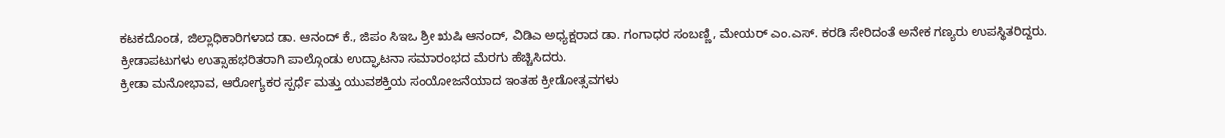ಕಟಕದೊಂಡ, ಜಿಲ್ಲಾಧಿಕಾರಿಗಳಾದ ಡಾ. ಆನಂದ್ ಕೆ., ಜಿಪಂ ಸಿಇಒ ಶ್ರೀ ಋಷಿ ಆನಂದ್, ವಿಡಿಎ ಅಧ್ಯಕ್ಷರಾದ ಡಾ. ಗಂಗಾಧರ ಸಂಬಣ್ಣಿ, ಮೇಯರ್ ಎಂ.ಎಸ್. ಕರಡಿ ಸೇರಿದಂತೆ ಅನೇಕ ಗಣ್ಯರು ಉಪಸ್ಥಿತರಿದ್ದರು.
ಕ್ರೀಡಾಪಟುಗಳು ಉತ್ಸಾಹಭರಿತರಾಗಿ ಪಾಲ್ಗೊಂಡು ಉದ್ಘಾಟನಾ ಸಮಾರಂಭದ ಮೆರಗು ಹೆಚ್ಚಿಸಿದರು.
ಕ್ರೀಡಾ ಮನೋಭಾವ, ಆರೋಗ್ಯಕರ ಸ್ಪರ್ಧೆ ಮತ್ತು ಯುವಶಕ್ತಿಯ ಸಂಯೋಜನೆಯಾದ ಇಂತಹ ಕ್ರೀಡೋತ್ಸವಗಳು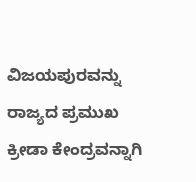ವಿಜಯಪುರವನ್ನು ರಾಜ್ಯದ ಪ್ರಮುಖ ಕ್ರೀಡಾ ಕೇಂದ್ರವನ್ನಾಗಿ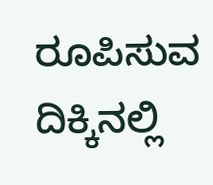ರೂಪಿಸುವ ದಿಕ್ಕಿನಲ್ಲಿ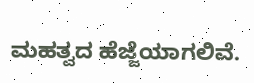ಮಹತ್ವದ ಹೆಜ್ಜೆಯಾಗಲಿವೆ.